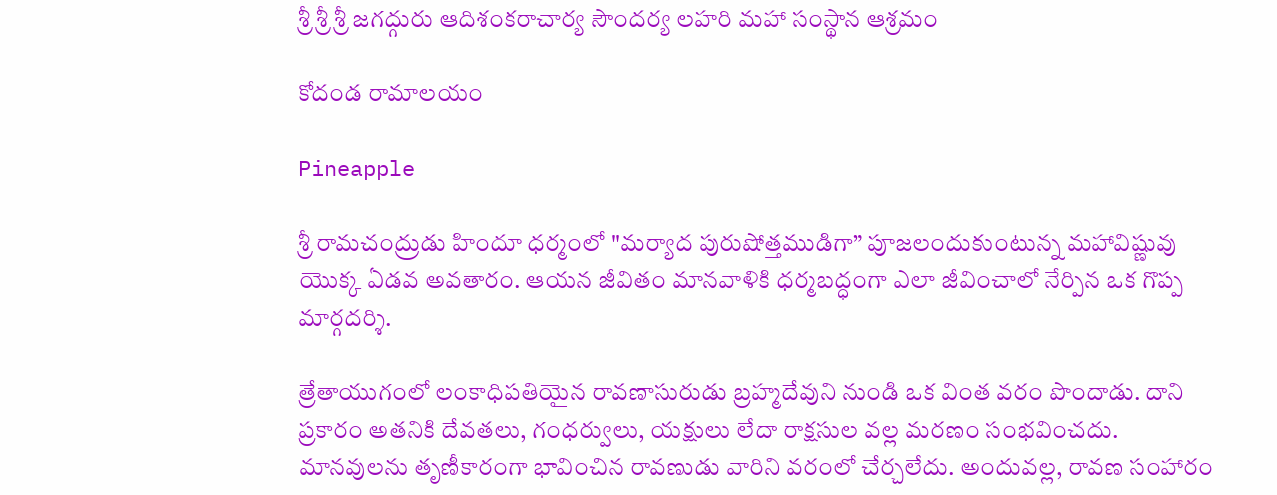శ్రీ శ్రీ శ్రీ జగద్గురు ఆదిశంకరాచార్య సౌందర్య లహరి మహా సంస్థాన ఆశ్రమం

కోదండ రామాలయం

Pineapple

శ్రీ రామచంద్రుడు హిందూ ధర్మంలో "మర్యాద పురుషోత్తముడిగా” పూజలందుకుంటున్న మహావిష్ణువు యొక్క ఏడవ అవతారం. ఆయన జీవితం మానవాళికి ధర్మబద్ధంగా ఎలా జీవించాలో నేర్పిన ఒక గొప్ప మార్గదర్శి.

త్రేతాయుగంలో లంకాధిపతియైన రావణాసురుడు బ్రహ్మదేవుని నుండి ఒక వింత వరం పొందాడు. దాని ప్రకారం అతనికి దేవతలు, గంధర్వులు, యక్షులు లేదా రాక్షసుల వల్ల మరణం సంభవించదు. మానవులను తృణీకారంగా భావించిన రావణుడు వారిని వరంలో చేర్చలేదు. అందువల్ల, రావణ సంహారం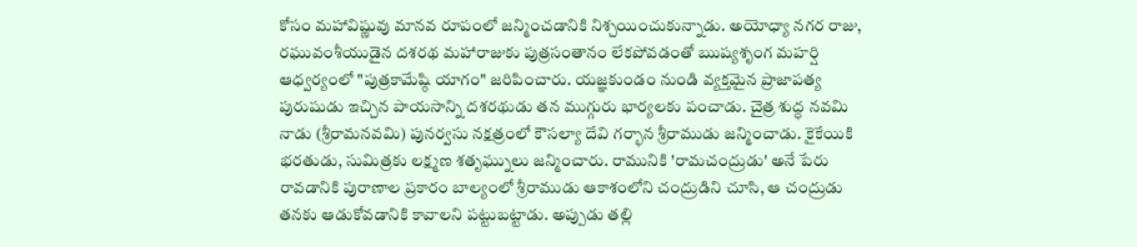కోసం మహావిష్ణువు మానవ రూపంలో జన్మించడానికి నిశ్చయించుకున్నాడు. అయోధ్యా నగర రాజు, రఘువంశీయుడైన దశరథ మహారాజుకు పుత్రసంతానం లేకపోవడంతో ఋష్యశృంగ మహర్షి ఆధ్వర్యంలో "పుత్రకామేష్ఠి యాగం" జరిపించారు. యజ్ఞకుండం నుండి వ్యక్తమైన ప్రాజాపత్య పురుషుడు ఇచ్చిన పాయసాన్ని దశరథుడు తన ముగ్గురు భార్యలకు పంచాడు. చైత్ర శుద్ధ నవమి నాడు (శ్రీరామనవమి) పునర్వసు నక్షత్రంలో కౌసల్యా దేవి గర్భాన శ్రీరాముడు జన్మించాడు. కైకేయికి భరతుడు, సుమిత్రకు లక్ష్మణ శతృఘ్నులు జన్మించారు. రామునికి 'రామచంద్రుడు' అనే పేరు రావడానికి పురాణాల ప్రకారం బాల్యంలో శ్రీరాముడు ఆకాశంలోని చంద్రుడిని చూసి, ఆ చంద్రుడు తనకు ఆడుకోవడానికి కావాలని పట్టుబట్టాడు. అప్పుడు తల్లి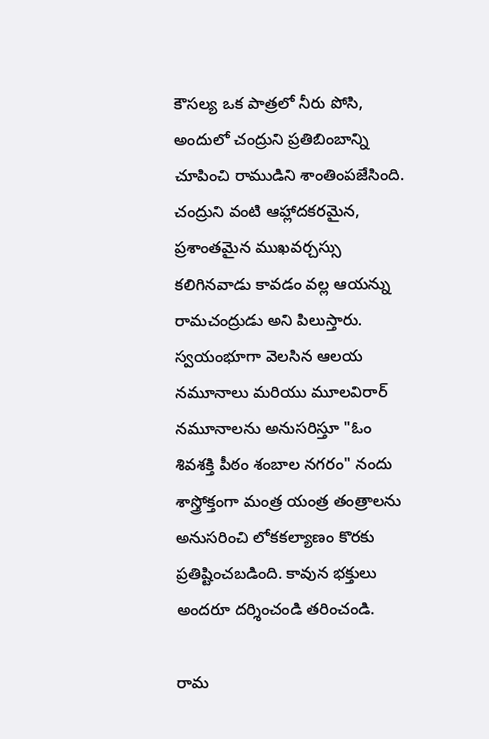కౌసల్య ఒక పాత్రలో నీరు పోసి, అందులో చంద్రుని ప్రతిబింబాన్ని చూపించి రాముడిని శాంతింపజేసింది. చంద్రుని వంటి ఆహ్లాదకరమైన, ప్రశాంతమైన ముఖవర్చస్సు కలిగినవాడు కావడం వల్ల ఆయన్ను రామచంద్రుడు అని పిలుస్తారు. స్వయంభూగా వెలసిన ఆలయ నమూనాలు మరియు మూలవిరార్ నమూనాలను అనుసరిస్తూ "ఓం శివశక్తి పీఠం శంబాల నగరం" నందు శాస్త్రోక్తంగా మంత్ర యంత్ర తంత్రాలను అనుసరించి లోకకల్యాణం కొరకు ప్రతిష్టించబడింది. కావున భక్తులు అందరూ దర్శించండి తరించండి.

రామ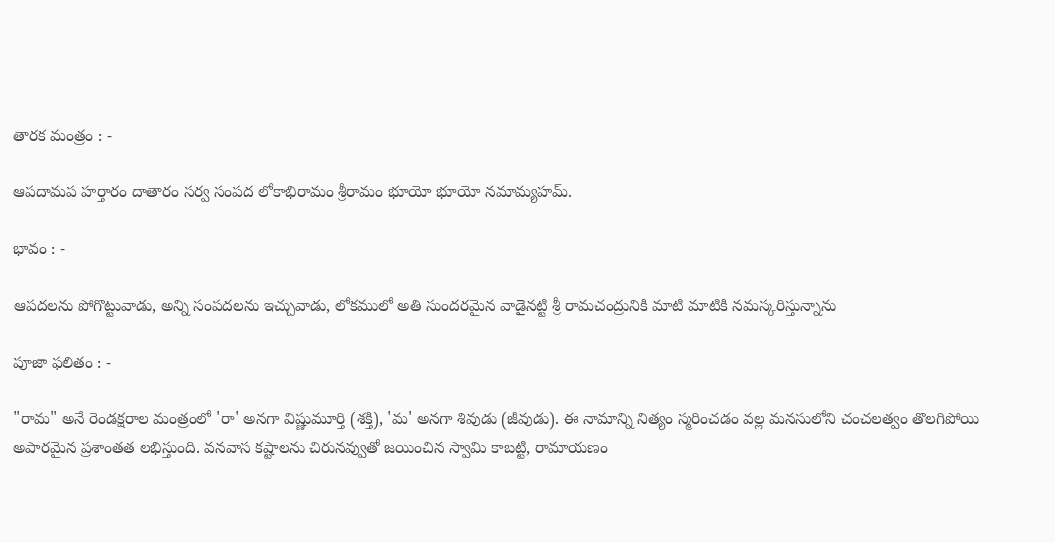తారక మంత్రం : -

ఆపదామప హర్తారం దాతారం సర్వ సంపద లోకాభిరామం శ్రీరామం భూయో భూయో నమామ్యహమ్.

భావం : -

ఆపదలను పోగొట్టువాడు, అన్ని సంపదలను ఇచ్చువాడు, లోకములో అతి సుందరమైన వాడైనట్టి శ్రీ రామచంద్రునికి మాటి మాటికి నమస్కరిస్తున్నాను

పూజా ఫలితం : -

"రామ" అనే రెండక్షరాల మంత్రంలో 'రా' అనగా విష్ణుమూర్తి (శక్తి), 'మ' అనగా శివుడు (జీవుడు). ఈ నామాన్ని నిత్యం స్మరించడం వల్ల మనసులోని చంచలత్వం తొలగిపోయి అపారమైన ప్రశాంతత లభిస్తుంది. వనవాస కష్టాలను చిరునవ్వుతో జయించిన స్వామి కాబట్టి, రామాయణం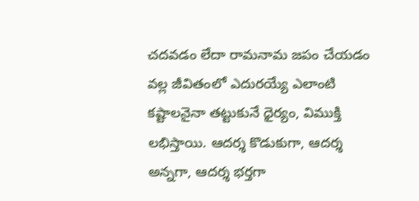చదవడం లేదా రామనామ జపం చేయడం వల్ల జీవితంలో ఎదురయ్యే ఎలాంటి కష్టాలనైనా తట్టుకునే ధైర్యం, విముక్తి లభిస్తాయి. ఆదర్శ కొడుకుగా, ఆదర్శ అన్నగా, ఆదర్శ భర్తగా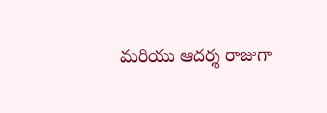మరియు ఆదర్శ రాజుగా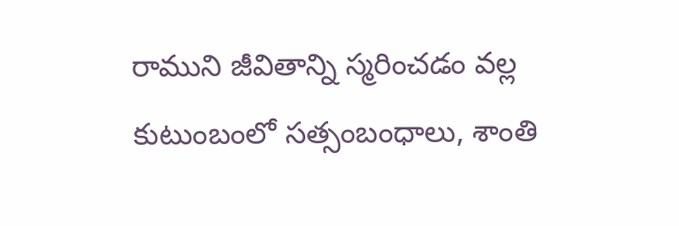రాముని జీవితాన్ని స్మరించడం వల్ల కుటుంబంలో సత్సంబంధాలు, శాంతి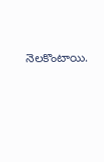నెలకొంటాయి.